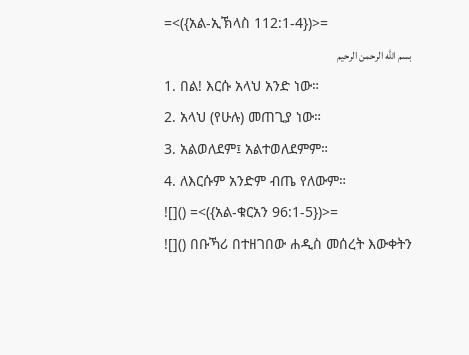=<({አል-ኢኽላስ 112:1-4})>=
بسم الله الرحمن الرحيم
1. በል! እርሱ አላህ አንድ ነው።
2. አላህ (የሁሉ) መጠጊያ ነው።
3. አልወለደም፤ አልተወለደምም።
4. ለእርሱም አንድም ብጤ የለውም።
![]() =<({አል-ቁርአን 96:1-5})>=
![]() በቡኻሪ በተዘገበው ሐዲስ መሰረት እውቀትን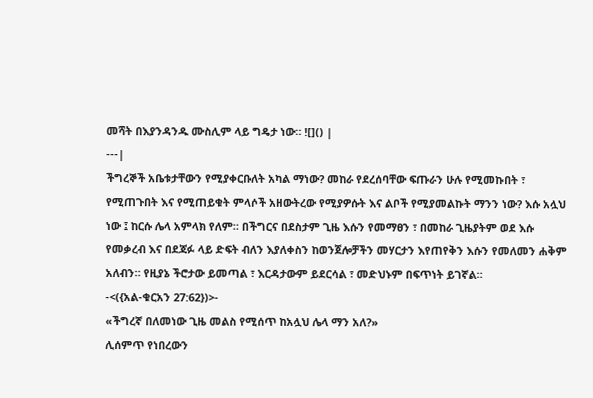መሻት በእያንዳንዱ ሙስሊም ላይ ግዴታ ነው። ![]() |
---|
ችግረኞች አቤቱታቸውን የሚያቀርቡለት አካል ማነው? መከራ የደረሰባቸው ፍጡራን ሁሉ የሚመኩበት ፣ የሚጠጉበት እና የሚጠይቁት ምላሶች አዘውትረው የሚያዎሱት እና ልቦች የሚያመልኩት ማንን ነው? እሱ አሏህ ነው ፤ ከርሱ ሌላ አምላክ የለም። በችግርና በደስታም ጊዜ እሱን የመማፀን ፣ በመከራ ጊዜያትም ወደ እሱ የመቃረብ እና በደጃፉ ላይ ድፍት ብለን እያለቀስን ከወንጀሎቻችን መሃርታን እየጠየቅን እሱን የመለመን ሐቅም አለብን። የዚያኔ ችሮታው ይመጣል ፣ እርዳታውም ይደርሳል ፣ መድህኑም በፍጥነት ይገኛል።
-<({አል-ቁርአን 27:62})>-
«ችግረኛ በለመነው ጊዜ መልስ የሚሰጥ ከአሏህ ሌላ ማን አለ?»
ሊሰምጥ የነበረውን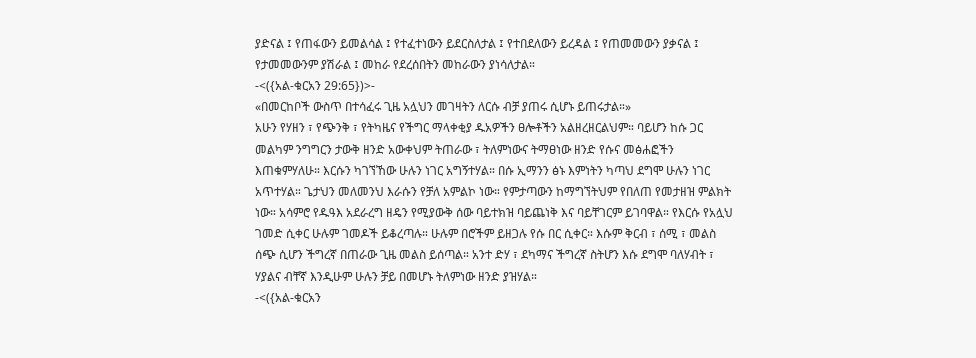ያድናል ፤ የጠፋውን ይመልሳል ፤ የተፈተነውን ይደርስለታል ፤ የተበደለውን ይረዳል ፤ የጠመመውን ያቃናል ፤ የታመመውንም ያሽራል ፤ መከራ የደረሰበትን መከራውን ያነሳለታል።
-<({አል-ቁርአን 29:65})>-
«በመርከቦች ውስጥ በተሳፈሩ ጊዜ አሏህን መገዛትን ለርሱ ብቻ ያጠሩ ሲሆኑ ይጠሩታል።»
አሁን የሃዘን ፣ የጭንቅ ፣ የትካዜና የችግር ማላቀቂያ ዱአዎችን ፀሎቶችን አልዘረዘርልህም። ባይሆን ከሱ ጋር መልካም ንግግርን ታውቅ ዘንድ አውቀህም ትጠራው ፣ ትለምነውና ትማፀነው ዘንድ የሱና መፅሐፎችን እጠቁምሃለሁ። እርሱን ካገኘኸው ሁሉን ነገር አግኝተሃል። በሱ ኢማንን ፅኑ እምነትን ካጣህ ደግሞ ሁሉን ነገር አጥተሃል። ጌታህን መለመንህ እራሱን የቻለ አምልኮ ነው። የምታጣውን ከማግኘትህም የበለጠ የመታዘዝ ምልክት ነው። አሳምሮ የዱዓእ አደራረግ ዘዴን የሚያውቅ ሰው ባይተክዝ ባይጨነቅ እና ባይቸገርም ይገባዋል። የእርሱ የአሏህ ገመድ ሲቀር ሁሉም ገመዶች ይቆረጣሉ። ሁሉም በሮችም ይዘጋሉ የሱ በር ሲቀር። እሱም ቅርብ ፣ ሰሚ ፣ መልስ ሰጭ ሲሆን ችግረኛ በጠራው ጊዜ መልስ ይሰጣል። አንተ ድሃ ፣ ደካማና ችግረኛ ስትሆን እሱ ደግሞ ባለሃብት ፣ ሃያልና ብቸኛ እንዲሁም ሁሉን ቻይ በመሆኑ ትለምነው ዘንድ ያዝሃል።
-<({አል-ቁርአን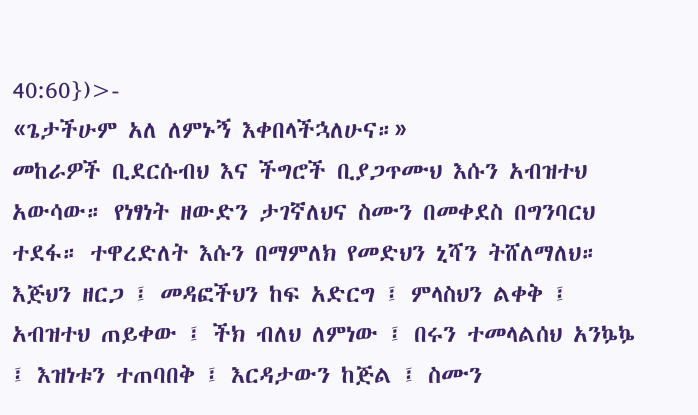40:60})>-
«ጌታችሁም አለ ለምኑኝ እቀበላችኋለሁና።»
መከራዎች ቢደርሱብህ እና ችግሮች ቢያጋጥሙህ እሱን አብዝተህ አውሳው። የነፃነት ዘውድን ታገኛለህና ስሙን በመቀደስ በግንባርህ ተደፋ። ተዋረድለት እሱን በማምለክ የመድህን ኒሻን ትሸለማለህ። እጅህን ዘርጋ ፤ መዳፎችህን ከፍ አድርግ ፤ ምላስህን ልቀቅ ፤ አብዝተህ ጠይቀው ፤ ችክ ብለህ ለምነው ፤ በሩን ተመላልሰህ አንኴኴ ፤ እዝነቱን ተጠባበቅ ፤ እርዳታውን ከጅል ፤ ስሙን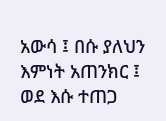አውሳ ፤ በሱ ያለህን እምነት አጠንክር ፤ ወደ እሱ ተጠጋ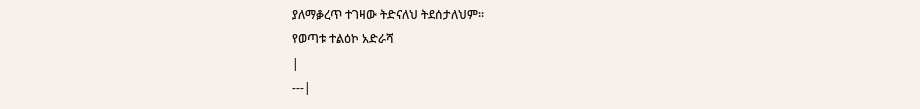ያለማቇረጥ ተገዛው ትድናለህ ትደሰታለህም።
የወጣቱ ተልዕኮ አድራሻ
|
---|